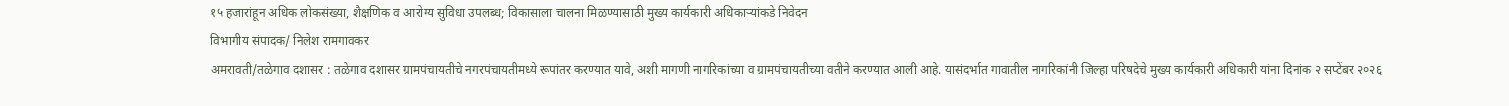१५ हजारांहून अधिक लोकसंख्या, शैक्षणिक व आरोग्य सुविधा उपलब्ध; विकासाला चालना मिळण्यासाठी मुख्य कार्यकारी अधिकाऱ्यांकडे निवेदन
विभागीय संपादक/ निलेश रामगावकर
अमरावती/तळेगाव दशासर : तळेगाव दशासर ग्रामपंचायतीचे नगरपंचायतीमध्ये रूपांतर करण्यात यावे, अशी मागणी नागरिकांच्या व ग्रामपंचायतीच्या वतीने करण्यात आली आहे. यासंदर्भात गावातील नागरिकांनी जिल्हा परिषदेचे मुख्य कार्यकारी अधिकारी यांना दिनांक २ सप्टेंबर २०२६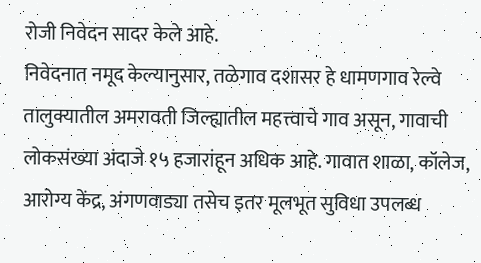रोजी निवेदन सादर केले आहे.
निवेदनात नमूद केल्यानुसार, तळेगाव दशासर हे धामणगाव रेल्वे तालुक्यातील अमरावती जिल्ह्यातील महत्त्वाचे गाव असून, गावाची लोकसंख्या अंदाजे १५ हजारांहून अधिक आहे. गावात शाळा, कॉलेज, आरोग्य केंद्र, अंगणवाड्या तसेच इतर मूलभूत सुविधा उपलब्ध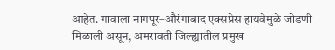आहेत. गावाला नागपूर–औरंगाबाद एक्सप्रेस हायवेमुळे जोडणी मिळाली असून, अमरावती जिल्ह्यातील प्रमुख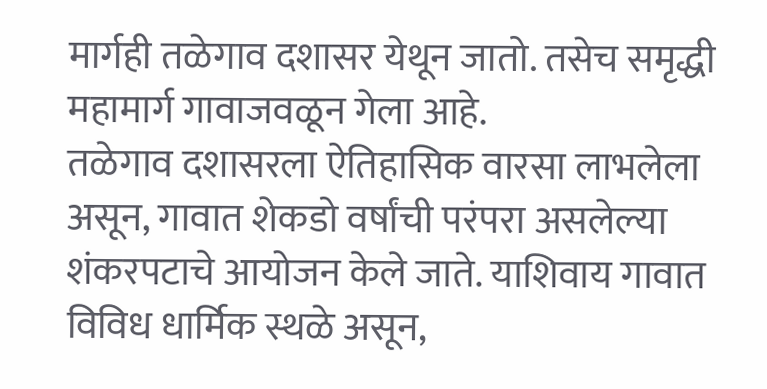मार्गही तळेगाव दशासर येथून जातो. तसेच समृद्धी महामार्ग गावाजवळून गेला आहे.
तळेगाव दशासरला ऐतिहासिक वारसा लाभलेला असून, गावात शेकडो वर्षांची परंपरा असलेल्या शंकरपटाचे आयोजन केले जाते. याशिवाय गावात विविध धार्मिक स्थळे असून,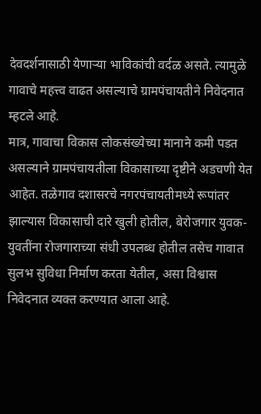देवदर्शनासाठी येणाऱ्या भाविकांची वर्दळ असते. त्यामुळे गावाचे महत्त्व वाढत असल्याचे ग्रामपंचायतीने निवेदनात म्हटले आहे.
मात्र, गावाचा विकास लोकसंख्येच्या मानाने कमी पडत असल्याने ग्रामपंचायतीला विकासाच्या दृष्टीने अडचणी येत आहेत. तळेगाव दशासरचे नगरपंचायतीमध्ये रूपांतर झाल्यास विकासाची दारे खुली होतील, बेरोजगार युवक-युवतींना रोजगाराच्या संधी उपलब्ध होतील तसेच गावात सुलभ सुविधा निर्माण करता येतील, असा विश्वास निवेदनात व्यक्त करण्यात आला आहे.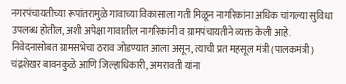नगरपंचायतीच्या रूपांतरामुळे गावाच्या विकासाला गती मिळून नागरिकांना अधिक चांगल्या सुविधा उपलब्ध होतील, अशी अपेक्षा गावातील नागरिकांनी व ग्रामपंचायतीने व्यक्त केली आहे.
निवेदनासोबत ग्रामसभेचा ठराव जोडण्यात आला असून, त्याची प्रत महसूल मंत्री (पालकमंत्री) चंद्रशेखर बावनकुळे आणि जिल्हाधिकारी, अमरावती यांना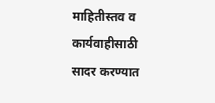माहितीस्तव व कार्यवाहीसाठी सादर करण्यात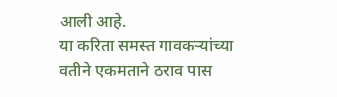आली आहे.
या करिता समस्त गावकऱ्यांच्या वतीने एकमताने ठराव पास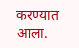करण्यात आला.